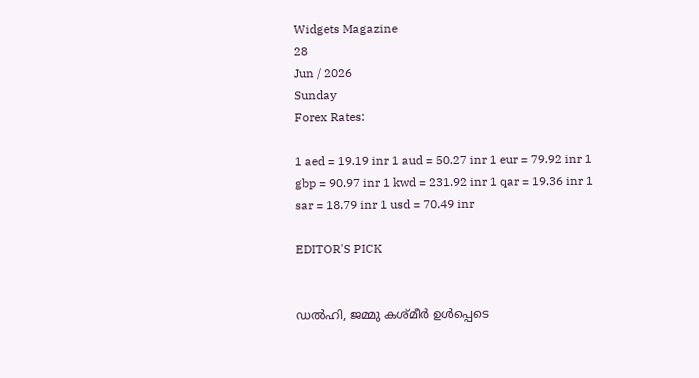Widgets Magazine
28
Jun / 2026
Sunday
Forex Rates:

1 aed = 19.19 inr 1 aud = 50.27 inr 1 eur = 79.92 inr 1 gbp = 90.97 inr 1 kwd = 231.92 inr 1 qar = 19.36 inr 1 sar = 18.79 inr 1 usd = 70.49 inr

EDITOR'S PICK


ഡല്‍ഹി, ജമ്മു കശ്മീര്‍ ഉള്‍പ്പെടെ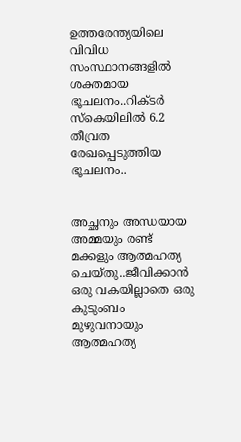ഉത്തരേന്ത്യയിലെ വിവിധ സംസ്ഥാനങ്ങളില്‍ ശക്തമായ ഭൂചലനം..റിക്ടര്‍ സ്‌കെയിലില്‍ 6.2 തീവ്രത രേഖപ്പെടുത്തിയ ഭൂചലനം..


അച്ഛനും അന്ധയായ അമ്മയും രണ്ട് മക്കളും ആത്മഹത്യ ചെയ്തു..ജീവിക്കാൻ ഒരു വകയില്ലാതെ ഒരു കുടുംബം മുഴുവനായും ആത്മഹത്യ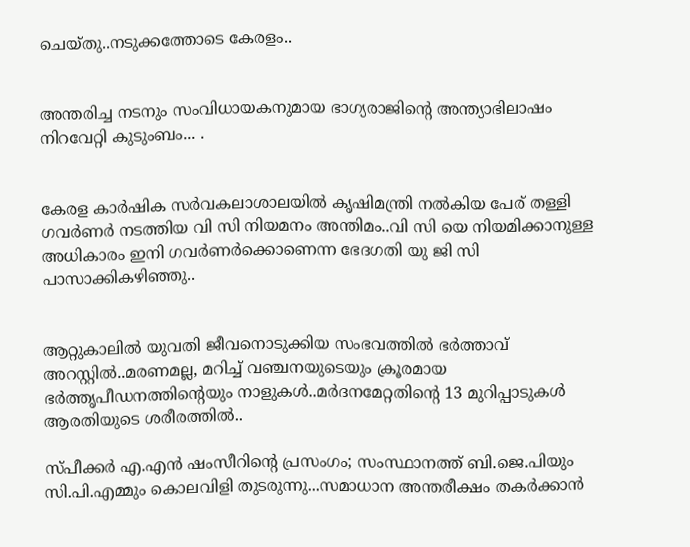ചെയ്തു..നടുക്കത്തോടെ കേരളം..


അന്തരിച്ച നടനും സംവിധായകനുമായ ഭാഗ്യരാജിന്റെ അന്ത്യാഭിലാഷം നിറവേറ്റി കുടുംബം... .


കേരള കാർഷിക സർവകലാശാലയിൽ കൃഷിമന്ത്രി നൽകിയ പേര് തള്ളി ഗവർണർ നടത്തിയ വി സി നിയമനം അന്തിമം..വി സി യെ നിയമിക്കാനുള്ള അധികാരം ഇനി ഗവർണർക്കൊണെന്ന ഭേദഗതി യു ജി സി പാസാക്കികഴിഞ്ഞു..


ആറ്റുകാലിൽ യുവതി ജീവനൊടുക്കിയ സംഭവത്തിൽ ഭർത്താവ് അറസ്റ്റിൽ..മരണമല്ല, മറിച്ച് വഞ്ചനയുടെയും ക്രൂരമായ ഭര്‍ത്തൃപീഡനത്തിന്റെയും നാളുകൾ..മർദനമേറ്റതിന്റെ 13 മുറിപ്പാടുകൾ ആരതിയുടെ ശരീരത്തിൽ..

സ്പീക്കര്‍ എ.എന്‍ ഷംസീറിന്റെ പ്രസംഗം; സംസ്ഥാനത്ത് ബി.ജെ.പിയും സി.പി.എമ്മും കൊലവിളി തുടരുന്നു...സമാധാന അന്തരീക്ഷം തകര്‍ക്കാന്‍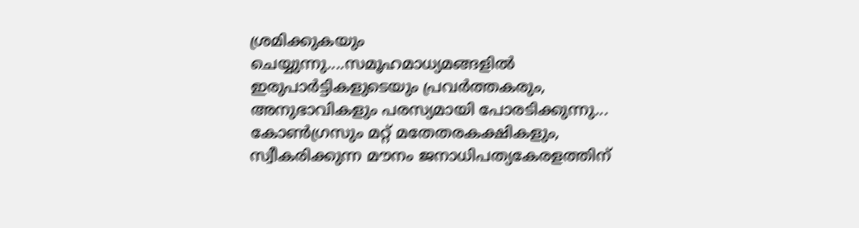ശ്രമിക്കുകയും ചെയ്യുന്നു....സമൂഹമാധ്യമങ്ങളില്‍ ഇരുപാര്‍ട്ടികളുടെയും പ്രവര്‍ത്തകരും, അനുഭാവികളും പരസ്യമായി പോരടിക്കുന്നു... കോണ്‍ഗ്രസും മറ്റ് മതേതരകക്ഷികളും, സ്വീകരിക്കുന്ന മൗനം ജനാധിപത്യകേരളത്തിന്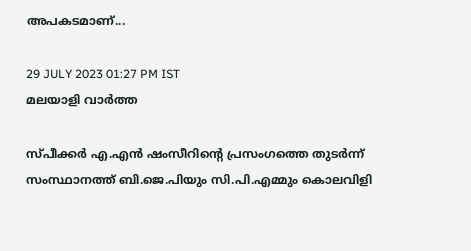അപകടമാണ്...

29 JULY 2023 01:27 PM IST
മലയാളി വാര്‍ത്ത

സ്പീക്കര്‍ എ.എന്‍ ഷംസീറിന്റെ പ്രസംഗത്തെ തുടര്‍ന്ന് സംസ്ഥാനത്ത് ബി.ജെ.പിയും സി.പി.എമ്മും കൊലവിളി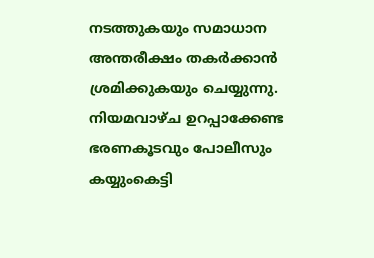നടത്തുകയും സമാധാന അന്തരീക്ഷം തകര്‍ക്കാന്‍ ശ്രമിക്കുകയും ചെയ്യുന്നു. നിയമവാഴ്ച ഉറപ്പാക്കേണ്ട ഭരണകൂടവും പോലീസും കയ്യുംകെട്ടി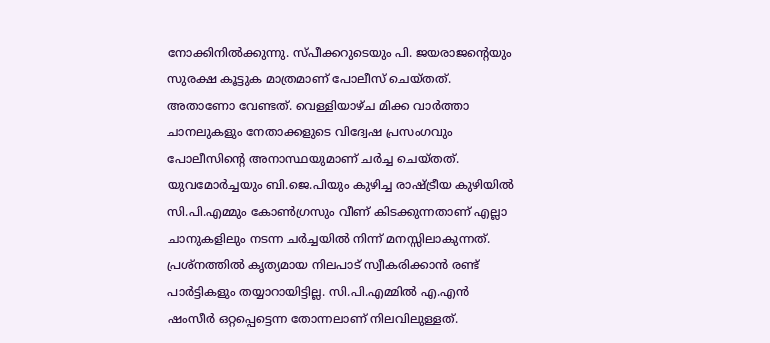നോക്കിനില്‍ക്കുന്നു. സ്പീക്കറുടെയും പി. ജയരാജന്റെയും സുരക്ഷ കൂട്ടുക മാത്രമാണ് പോലീസ് ചെയ്തത്. അതാണോ വേണ്ടത്. വെള്ളിയാഴ്ച മിക്ക വാര്‍ത്താ ചാനലുകളും നേതാക്കളുടെ വിദ്വേഷ പ്രസംഗവും പോലീസിന്റെ അനാസ്ഥയുമാണ് ചര്‍ച്ച ചെയ്തത്. യുവമോര്‍ച്ചയും ബി.ജെ.പിയും കുഴിച്ച രാഷ്ട്രീയ കുഴിയില്‍ സി.പി.എമ്മും കോണ്‍ഗ്രസും വീണ് കിടക്കുന്നതാണ് എല്ലാ ചാനുകളിലും നടന്ന ചര്‍ച്ചയില്‍ നിന്ന് മനസ്സിലാകുന്നത്. പ്രശ്‌നത്തില്‍ കൃത്യമായ നിലപാട് സ്വീകരിക്കാന്‍ രണ്ട് പാര്‍ട്ടികളും തയ്യാറായിട്ടില്ല. സി.പി.എമ്മില്‍ എ.എന്‍ ഷംസീര്‍ ഒറ്റപ്പെട്ടെന്ന തോന്നലാണ് നിലവിലുള്ളത്.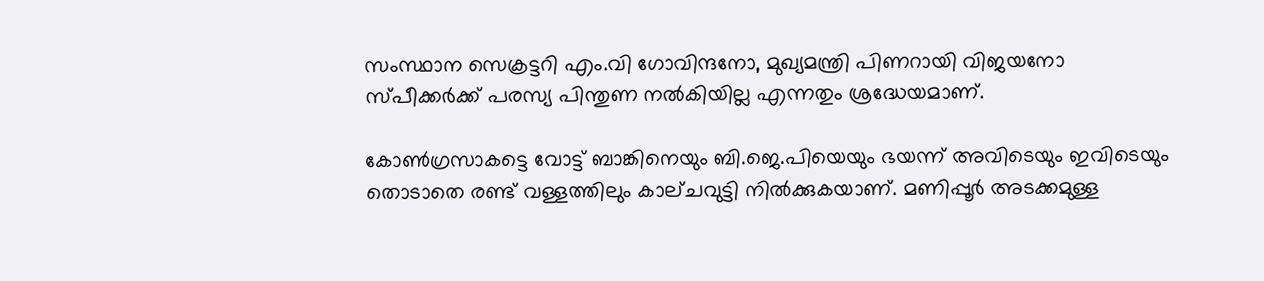സംസ്ഥാന സെക്രട്ടറി എം.വി ഗോവിന്ദനോ, മുഖ്യമന്ത്രി പിണറായി വിജയനോ സ്പീക്കര്‍ക്ക് പരസ്യ പിന്തുണ നല്‍കിയില്ല എന്നതും ശ്രദ്ധേയമാണ്.

കോണ്‍ഗ്രസാകട്ടെ വോട്ട് ബാങ്കിനെയും ബി.ജെ.പിയെയും ഭയന്ന് അവിടെയും ഇവിടെയും തൊടാതെ രണ്ട് വള്ളത്തിലും കാല്ചവുട്ടി നില്‍ക്കുകയാണ്. മണിപ്പൂര്‍ അടക്കമുള്ള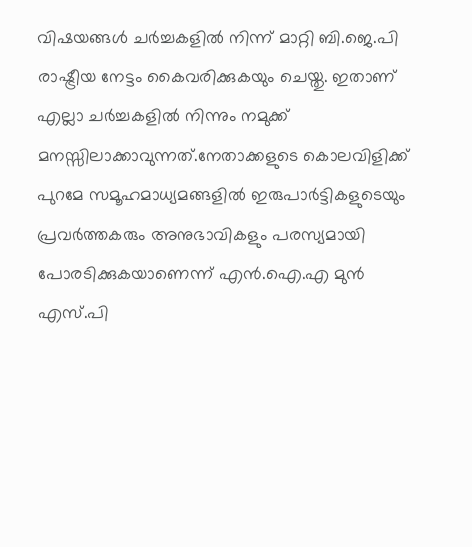വിഷയങ്ങള്‍ ചര്‍ച്ചകളില്‍ നിന്ന് മാറ്റി ബി.ജെ.പി രാഷ്ട്രീയ നേട്ടം കൈവരിക്കുകയും ചെയ്തു. ഇതാണ് എല്ലാ ചര്‍ച്ചകളില്‍ നിന്നും നമുക്ക് മനസ്സിലാക്കാവുന്നത്.നേതാക്കളുടെ കൊലവിളിക്ക് പുറമേ സമൂഹമാധ്യമങ്ങളില്‍ ഇരുപാര്‍ട്ടികളുടെയും പ്രവര്‍ത്തകരും അനുഭാവികളും പരസ്യമായി പോരടിക്കുകയാണെന്ന് എന്‍.ഐ.എ മുന്‍ എസ്.പി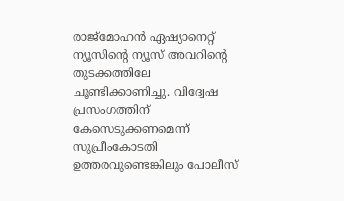രാജ്‌മോഹന്‍ ഏഷ്യാനെറ്റ് ന്യൂസിന്റെ ന്യൂസ് അവറിന്റെ തുടക്കത്തിലേ ചൂണ്ടിക്കാണിച്ചു. വിദ്വേഷ പ്രസംഗത്തിന് കേസെടുക്കണമെന്ന് സുപ്രീംകോടതി ഉത്തരവുണ്ടെങ്കിലും പോലീസ്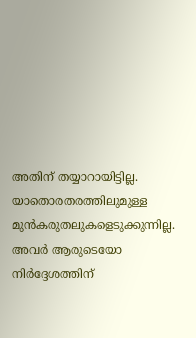അതിന് തയ്യാറായിട്ടില്ല. യാതൊരതരത്തിലുമുള്ള മുന്‍കരുതലുകളെടുക്കുന്നില്ല. അവര്‍ ആരുടെയോ നിര്‍ദ്ദേശത്തിന്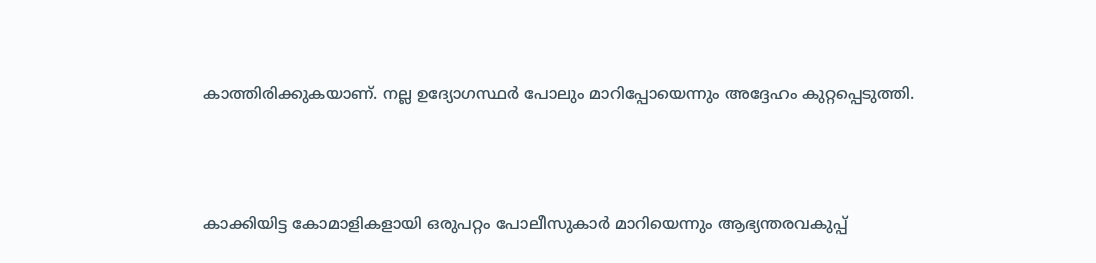കാത്തിരിക്കുകയാണ്. നല്ല ഉദ്യോഗസ്ഥര്‍ പോലും മാറിപ്പോയെന്നും അദ്ദേഹം കുറ്റപ്പെടുത്തി.



കാക്കിയിട്ട കോമാളികളായി ഒരുപറ്റം പോലീസുകാര്‍ മാറിയെന്നും ആഭ്യന്തരവകുപ്പ്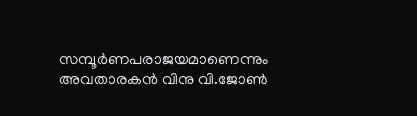സമ്പൂര്‍ണപരാജയമാണെന്നും അവതാരകന്‍ വിനു വി.ജോണ്‍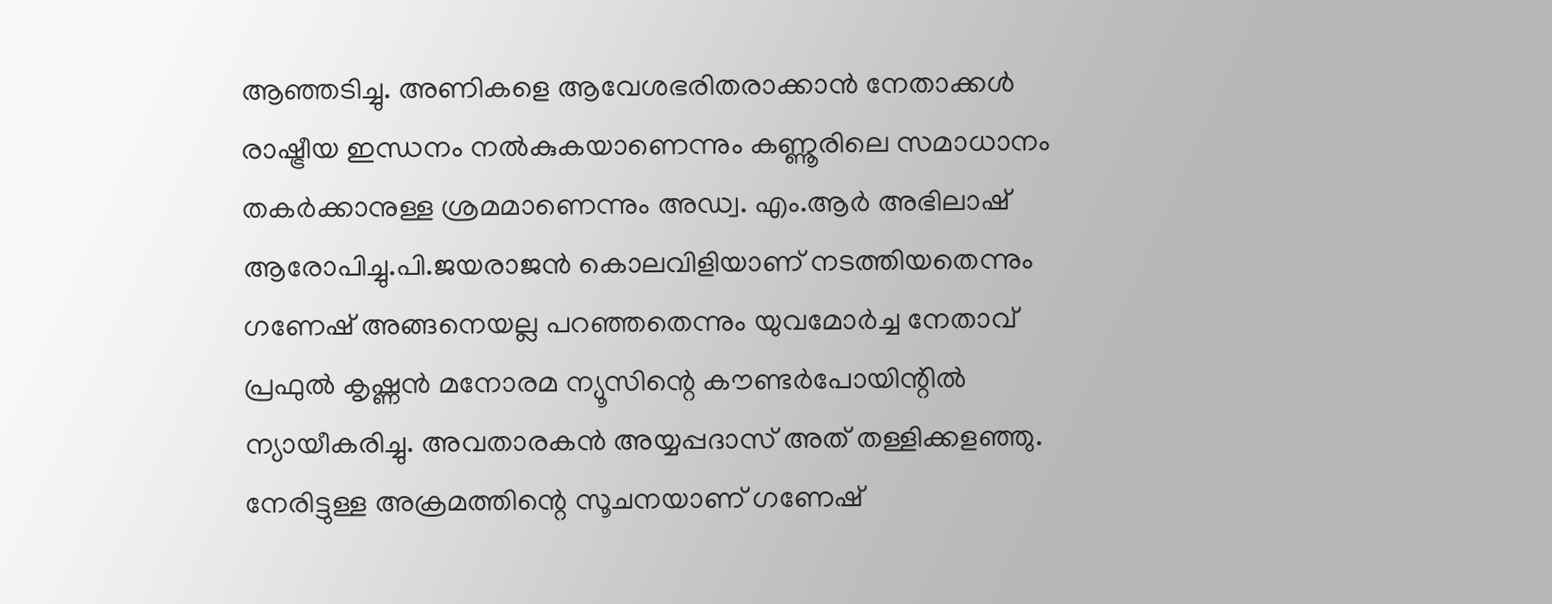ആഞ്ഞടിച്ചു. അണികളെ ആവേശഭരിതരാക്കാന്‍ നേതാക്കള്‍ രാഷ്ട്രീയ ഇന്ധനം നല്‍കുകയാണെന്നും കണ്ണൂരിലെ സമാധാനം തകര്‍ക്കാനുള്ള ശ്രമമാണെന്നും അഡ്വ. എം.ആര്‍ അഭിലാഷ് ആരോപിച്ചു.പി.ജയരാജന്‍ കൊലവിളിയാണ് നടത്തിയതെന്നും ഗണേഷ് അങ്ങനെയല്ല പറഞ്ഞതെന്നും യുവമോര്‍ച്ച നേതാവ് പ്രഫുല്‍ കൃഷ്ണന്‍ മനോരമ ന്യൂസിന്റെ കൗണ്ടര്‍പോയിന്റില്‍ ന്യായീകരിച്ചു. അവതാരകന്‍ അയ്യപ്പദാസ് അത് തള്ളിക്കളഞ്ഞു. നേരിട്ടുള്ള അക്രമത്തിന്റെ സൂചനയാണ് ഗണേഷ്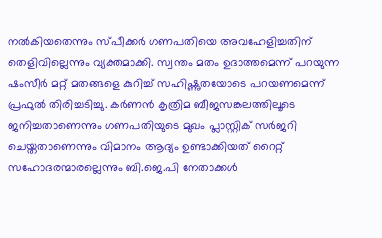നല്‍കിയതെന്നും സ്പീക്കര്‍ ഗണപതിയെ അവഹേളിച്ചതിന് തെളിവില്ലെന്നും വ്യക്തമാക്കി. സ്വന്തം മതം ഉദാത്തമെന്ന് പറയുന്ന ഷംസീര്‍ മറ്റ് മതങ്ങളെ കുറിച്ച് സഹിഷ്ണുതയോടെ പറയണമെന്ന് പ്രഫുല്‍ തിരിച്ചടിച്ചു. കര്‍ണന്‍ കൃത്രിമ ബീജസങ്കലത്തിലൂടെ ജനിച്ചതാണെന്നും ഗണപതിയുടെ മുഖം പ്ലാസ്റ്റിക് സര്‍ജറി ചെയ്തതാണെന്നും വിമാനം ആദ്യം ഉണ്ടാക്കിയത് റൈറ്റ് സഹോദരന്മാരല്ലെന്നും ബി.ജെ.പി നേതാക്കള്‍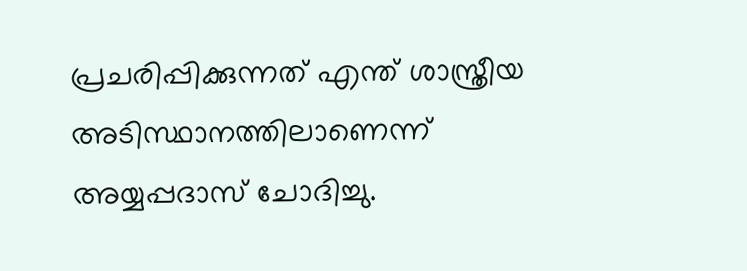പ്രചരിപ്പിക്കുന്നത് എന്ത് ശാസ്ത്രീയ അടിസ്ഥാനത്തിലാണെന്ന് അയ്യപ്പദാസ് ചോദിച്ചു.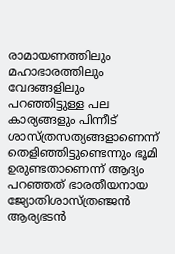രാമായണത്തിലും മഹാഭാരത്തിലും വേദങ്ങളിലും പറഞ്ഞിട്ടുള്ള പല കാര്യങ്ങളും പിന്നീട് ശാസ്ത്രസത്യങ്ങളാണെന്ന് തെളിഞ്ഞിട്ടുണ്ടെന്നും ഭൂമി ഉരുണ്ടതാണെന്ന് ആദ്യം പറഞ്ഞത് ഭാരതീയനായ ജ്യോതിശാസ്ത്രഞ്ജന്‍ ആര്യഭടന്‍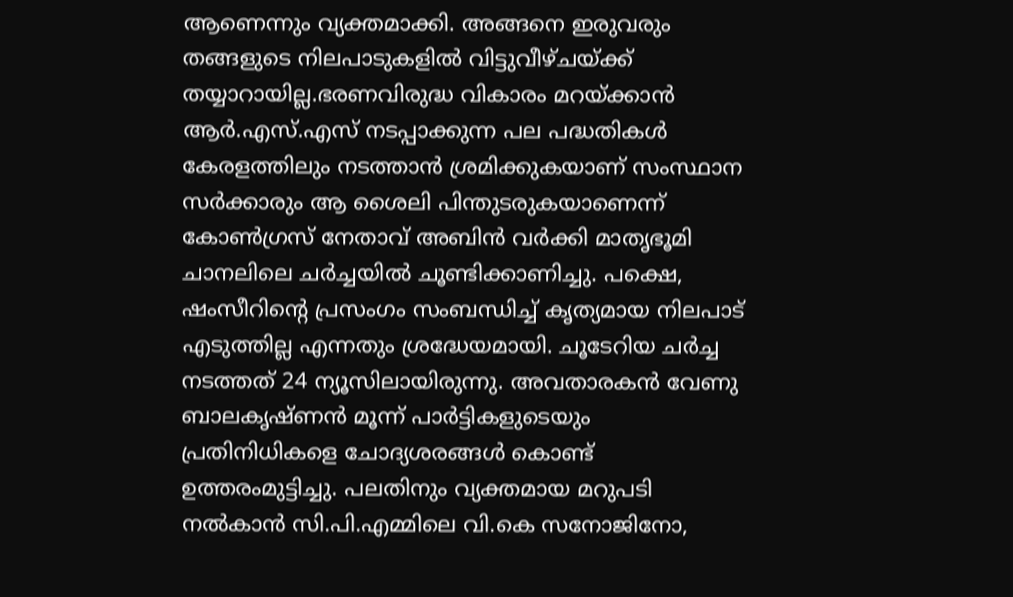ആണെന്നും വ്യക്തമാക്കി. അങ്ങനെ ഇരുവരും തങ്ങളുടെ നിലപാടുകളില്‍ വിട്ടുവീഴ്ചയ്ക്ക് തയ്യാറായില്ല.ഭരണവിരുദ്ധ വികാരം മറയ്ക്കാന്‍ ആര്‍.എസ്.എസ് നടപ്പാക്കുന്ന പല പദ്ധതികള്‍ കേരളത്തിലും നടത്താന്‍ ശ്രമിക്കുകയാണ് സംസ്ഥാന സര്‍ക്കാരും ആ ശൈലി പിന്തുടരുകയാണെന്ന് കോണ്‍ഗ്രസ് നേതാവ് അബിന്‍ വര്‍ക്കി മാതൃഭൂമി ചാനലിലെ ചര്‍ച്ചയില്‍ ചൂണ്ടിക്കാണിച്ചു. പക്ഷെ, ഷംസീറിന്റെ പ്രസംഗം സംബന്ധിച്ച് കൃത്യമായ നിലപാട് എടുത്തില്ല എന്നതും ശ്രദ്ധേയമായി. ചൂടേറിയ ചര്‍ച്ച നടത്തത് 24 ന്യൂസിലായിരുന്നു. അവതാരകന്‍ വേണു ബാലകൃഷ്ണന്‍ മൂന്ന് പാര്‍ട്ടികളുടെയും പ്രതിനിധികളെ ചോദ്യശരങ്ങള്‍ കൊണ്ട് ഉത്തരംമുട്ടിച്ചു. പലതിനും വ്യക്തമായ മറുപടി നല്‍കാന്‍ സി.പി.എമ്മിലെ വി.കെ സനോജിനോ,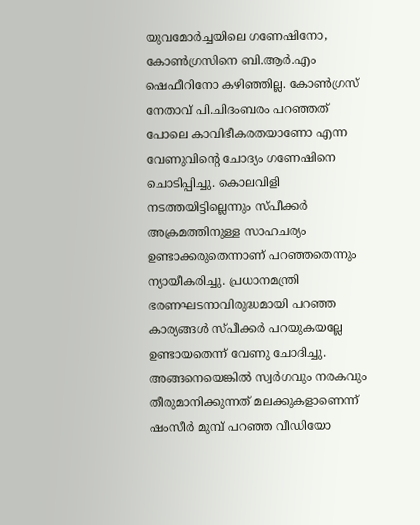യുവമോര്‍ച്ചയിലെ ഗണേഷിനോ, കോണ്‍ഗ്രസിനെ ബി.ആര്‍.എം ഷെഫീറിനോ കഴിഞ്ഞില്ല. കോണ്‍ഗ്രസ് നേതാവ് പി.ചിദംബരം പറഞ്ഞത് പോലെ കാവിഭീകരതയാണോ എന്ന വേണുവിന്റെ ചോദ്യം ഗണേഷിനെ ചൊടിപ്പിച്ചു. കൊലവിളി നടത്തയിട്ടില്ലെന്നും സ്പീക്കര്‍ അക്രമത്തിനുള്ള സാഹചര്യം ഉണ്ടാക്കരുതെന്നാണ് പറഞ്ഞതെന്നും ന്യായീകരിച്ചു. പ്രധാനമന്ത്രി ഭരണഘടനാവിരുദ്ധമായി പറഞ്ഞ കാര്യങ്ങള്‍ സ്പീക്കര്‍ പറയുകയല്ലേ ഉണ്ടായതെന്ന് വേണു ചോദിച്ചു. അങ്ങനെയെങ്കില്‍ സ്വര്‍ഗവും നരകവും തീരുമാനിക്കുന്നത് മലക്കുകളാണെന്ന് ഷംസീര്‍ മുമ്പ് പറഞ്ഞ വീഡിയോ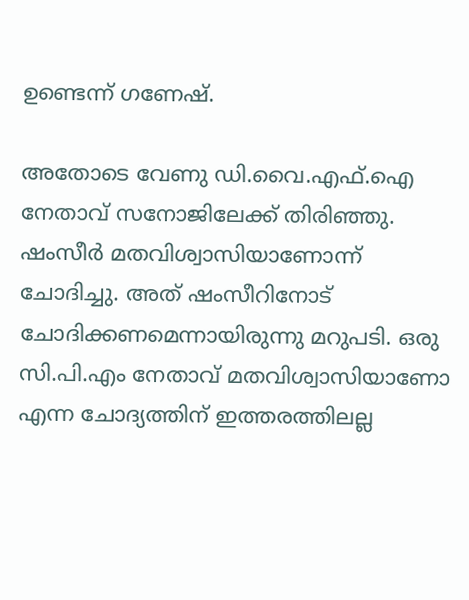ഉണ്ടെന്ന് ഗണേഷ്.

അതോടെ വേണു ഡി.വൈ.എഫ്.ഐ നേതാവ് സനോജിലേക്ക് തിരിഞ്ഞു. ഷംസീര്‍ മതവിശ്വാസിയാണോന്ന് ചോദിച്ചു. അത് ഷംസീറിനോട് ചോദിക്കണമെന്നായിരുന്നു മറുപടി. ഒരു സി.പി.എം നേതാവ് മതവിശ്വാസിയാണോ എന്ന ചോദ്യത്തിന് ഇത്തരത്തിലല്ല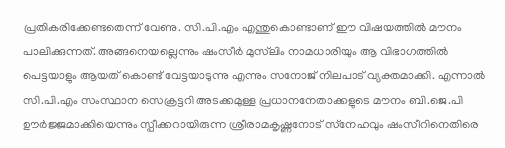പ്രതികരിക്കേണ്ടതെന്ന് വേണു. സി.പി.എം എന്തുകൊണ്ടാണ് ഈ വിഷയത്തില്‍ മൗനം പാലിക്കുന്നത്. അങ്ങനെയല്ലെന്നും ഷംസീര്‍ മുസ്‌ലിം നാമധാരിയും ആ വിഭാഗത്തില്‍ പെട്ടയാളും ആയത് കൊണ്ട് വേട്ടയാടുന്നു എന്നും സനോജ് നിലപാട് വ്യക്തമാക്കി. എന്നാല്‍ സി.പി.എം സംസ്ഥാന സെക്രട്ടറി അടക്കമുള്ള പ്രധാനനേതാക്കളുടെ മൗനം ബി.ജെ.പി ഊര്‍ജ്ജമാക്കിയെന്നും സ്പീക്കറായിരുന്ന ശ്രീരാമകൃഷ്ണനോട് സ്‌നേഹവും ഷംസീറിനെതിരെ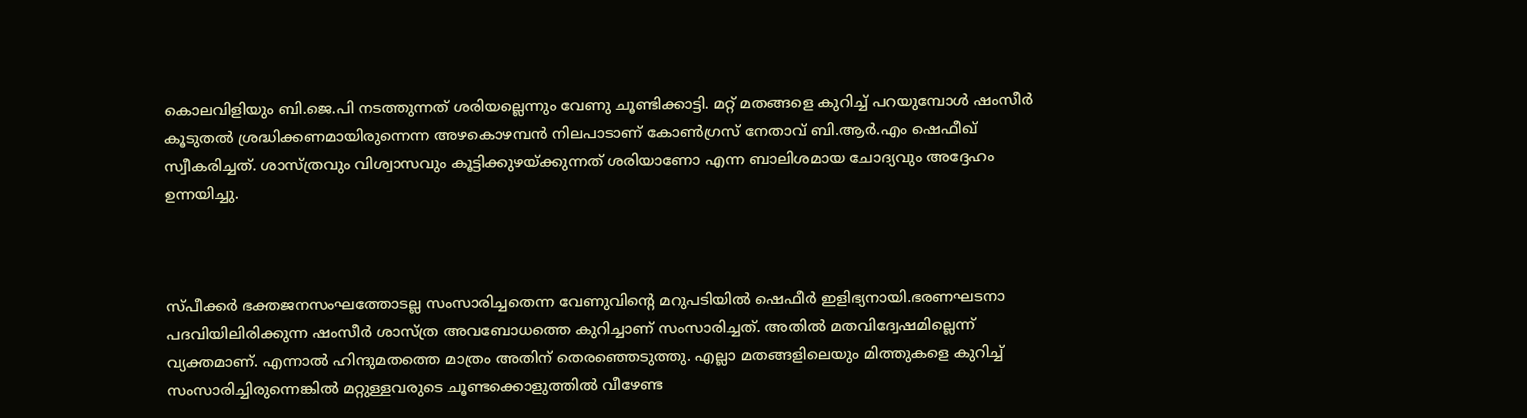കൊലവിളിയും ബി.ജെ.പി നടത്തുന്നത് ശരിയല്ലെന്നും വേണു ചൂണ്ടിക്കാട്ടി. മറ്റ് മതങ്ങളെ കുറിച്ച് പറയുമ്പോള്‍ ഷംസീര്‍ കൂടുതല്‍ ശ്രദ്ധിക്കണമായിരുന്നെന്ന അഴകൊഴമ്പന്‍ നിലപാടാണ് കോണ്‍ഗ്രസ് നേതാവ് ബി.ആര്‍.എം ഷെഫീഖ് സ്വീകരിച്ചത്. ശാസ്ത്രവും വിശ്വാസവും കൂട്ടിക്കുഴയ്ക്കുന്നത് ശരിയാണോ എന്ന ബാലിശമായ ചോദ്യവും അദ്ദേഹം ഉന്നയിച്ചു.



സ്പീക്കര്‍ ഭക്തജനസംഘത്തോടല്ല സംസാരിച്ചതെന്ന വേണുവിന്റെ മറുപടിയില്‍ ഷെഫീര്‍ ഇളിഭ്യനായി.ഭരണഘടനാ പദവിയിലിരിക്കുന്ന ഷംസീര്‍ ശാസ്ത്ര അവബോധത്തെ കുറിച്ചാണ് സംസാരിച്ചത്. അതില്‍ മതവിദ്വേഷമില്ലെന്ന് വ്യക്തമാണ്. എന്നാല്‍ ഹിന്ദുമതത്തെ മാത്രം അതിന് തെരഞ്ഞെടുത്തു. എല്ലാ മതങ്ങളിലെയും മിത്തുകളെ കുറിച്ച് സംസാരിച്ചിരുന്നെങ്കില്‍ മറ്റുള്ളവരുടെ ചൂണ്ടക്കൊളുത്തില്‍ വീഴേണ്ട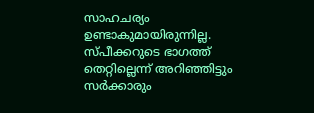സാഹചര്യം ഉണ്ടാകുമായിരുന്നില്ല. സ്പീക്കറുടെ ഭാഗത്ത് തെറ്റില്ലെന്ന് അറിഞ്ഞിട്ടും സര്‍ക്കാരും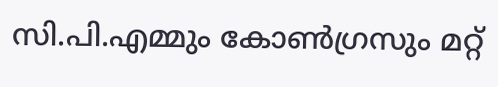സി.പി.എമ്മും കോണ്‍ഗ്രസും മറ്റ്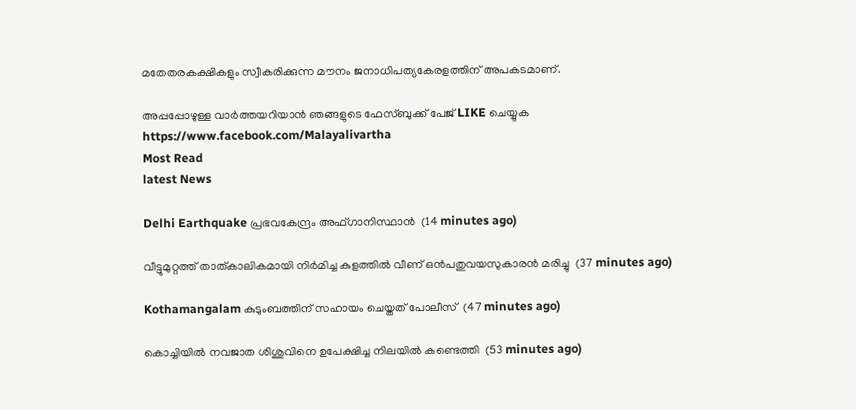മതേതരകക്ഷികളും സ്വീകരിക്കുന്ന മൗനം ജനാധിപത്യകേരളത്തിന് അപകടമാണ്.

അപ്പപ്പോഴുള്ള വാര്‍ത്തയറിയാന്‍ ഞങ്ങളുടെ ഫേസ്‌ബുക്ക്‌ പേജ് LIKE ചെയ്യുക
https://www.facebook.com/Malayalivartha
Most Read
latest News

Delhi Earthquake പ്രഭവകേന്ദ്രം അഫ്ഗാനിസ്ഥാന്‍  (14 minutes ago)

വീട്ടുമുറ്റത്ത് താത്കാലികമായി നിര്‍മിച്ച കുളത്തില്‍ വീണ് ഒന്‍പതുവയസുകാരന്‍ മരിച്ചു  (37 minutes ago)

Kothamangalam കുടുംബത്തിന് സഹായം ചെയ്തത് പോലീസ്  (47 minutes ago)

കൊച്ചിയില്‍ നവജാത ശിശുവിനെ ഉപേക്ഷിച്ച നിലയില്‍ കണ്ടെത്തി  (53 minutes ago)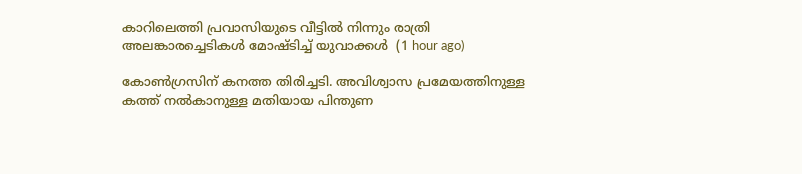കാറിലെത്തി പ്രവാസിയുടെ വീട്ടില്‍ നിന്നും രാത്രി അലങ്കാരച്ചെടികള്‍ മോഷ്ടിച്ച് യുവാക്കള്‍  (1 hour ago)

കോൺഗ്രസിന് കനത്ത തിരിച്ചടി. അവിശ്വാസ പ്രമേയത്തിനുള്ള കത്ത് നൽകാനുള്ള മതിയായ പിന്തുണ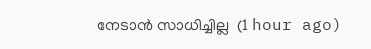നേടാൻ സാധിച്ചില്ല  (1 hour ago)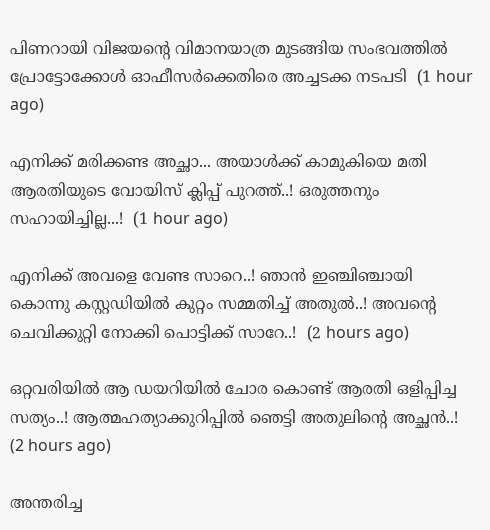പിണറായി വിജയന്റെ വിമാനയാത്ര മുടങ്ങിയ സംഭവത്തിൽ പ്രോട്ടോക്കോൾ ഓഫീസർക്കെതിരെ അച്ചടക്ക നടപടി  (1 hour ago)

എനിക്ക് മരിക്കണ്ട അച്ഛാ... അയാൾക്ക് കാമുകിയെ മതി ആരതിയുടെ വോയിസ് ക്ലിപ്പ് പുറത്ത്..! ഒരുത്തനും സഹായിച്ചില്ല...!  (1 hour ago)

എനിക്ക് അവളെ വേണ്ട സാറെ..! ഞാൻ ഇഞ്ചിഞ്ചായി കൊന്നു കസ്റ്റഡിയിൽ കുറ്റം സമ്മതിച്ച് അതുൽ..! അവന്റെ ചെവിക്കുറ്റി നോക്കി പൊട്ടിക്ക് സാറേ..!  (2 hours ago)

ഒറ്റവരിയിൽ ആ ഡയറിയിൽ ചോര കൊണ്ട് ആരതി ഒളിപ്പിച്ച സത്യം..! ആത്മഹത്യാക്കുറിപ്പിൽ ഞെട്ടി അതുലിന്റെ അച്ഛൻ..!  (2 hours ago)

അന്തരിച്ച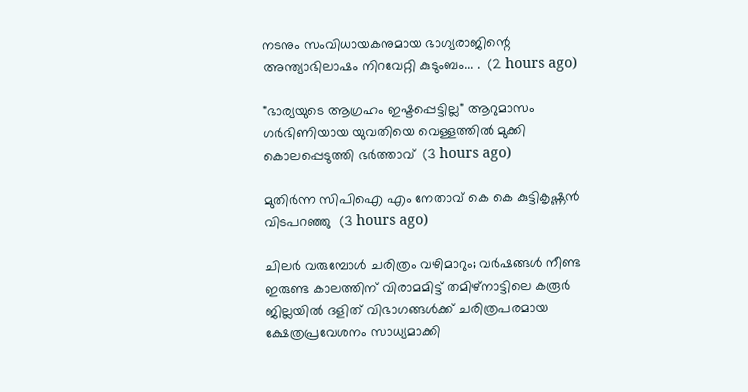നടനും സംവിധായകനുമായ ഭാഗ്യരാജിന്റെ അന്ത്യാഭിലാഷം നിറവേറ്റി കുടുംബം... .  (2 hours ago)

"ഭാര്യയുടെ ആഗ്രഹം ഇഷ്ടപ്പെട്ടില്ല" ആറുമാസം ഗർഭിണിയായ യുവതിയെ വെള്ളത്തിൽ മുക്കി കൊലപ്പെടുത്തി ഭർത്താവ്  (3 hours ago)

മുതിർന്ന സിപിഐ എം നേതാവ് കെ കെ കുട്ടികൃഷ്ണൻ വിടപറഞ്ഞു  (3 hours ago)

ചിലർ വരുമ്പോൾ ചരിത്രം വഴിമാറും; വർഷങ്ങൾ നീണ്ട ഇരുണ്ട കാലത്തിന് വിരാമമിട്ട് തമിഴ്‌നാട്ടിലെ കരൂർ ജില്ലയിൽ ദളിത് വിഭാഗങ്ങൾക്ക് ചരിത്രപരമായ ക്ഷേത്രപ്രവേശനം സാധ്യമാക്കി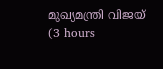മുഖ്യമന്ത്രി വിജയ്  (3 hours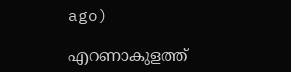ago)

എറണാകുളത്ത്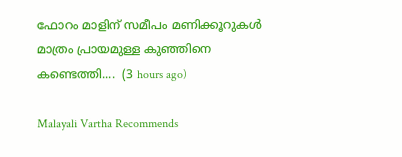ഫോറം മാളിന് സമീപം മണിക്കൂറുകൾ മാത്രം പ്രായമുള്ള കുഞ്ഞിനെ കണ്ടെത്തി....  (3 hours ago)

Malayali Vartha Recommends